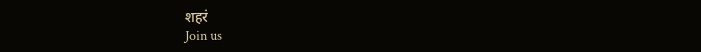शहरं
Join us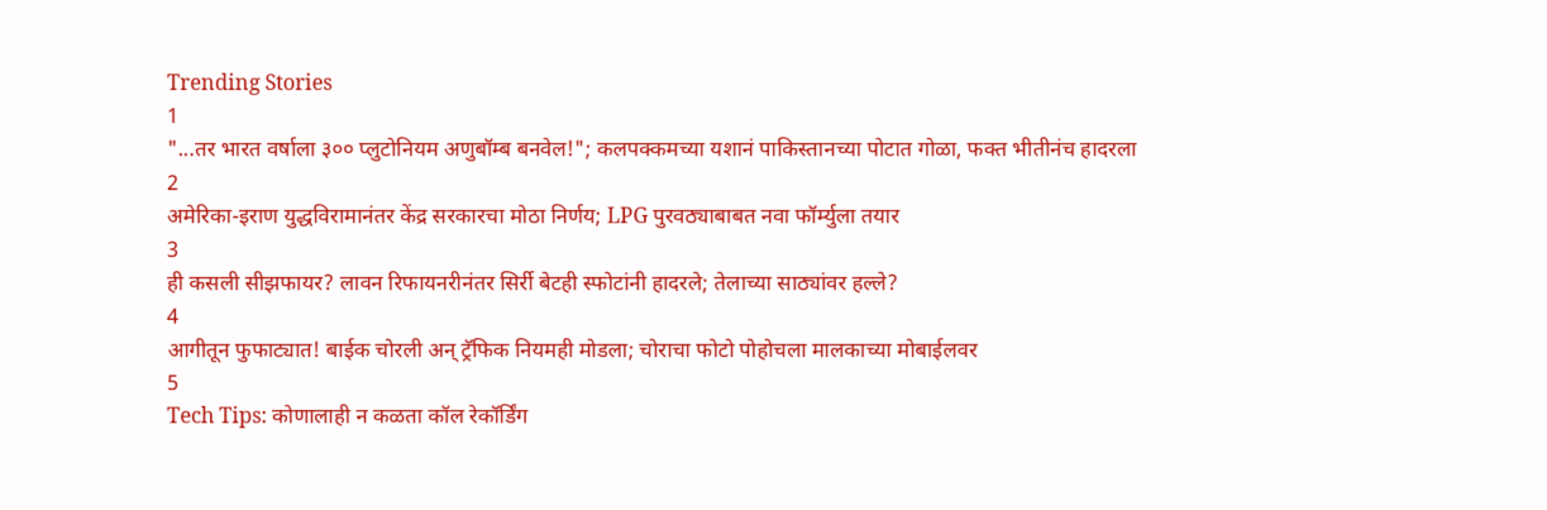Trending Stories
1
"...तर भारत वर्षाला ३०० प्लुटोनियम अणुबॉम्ब बनवेल!"; कलपक्कमच्या यशानं पाकिस्तानच्या पोटात गोळा, फक्त भीतीनंच हादरला
2
अमेरिका-इराण युद्धविरामानंतर केंद्र सरकारचा मोठा निर्णय; LPG पुरवठ्याबाबत नवा फॉर्म्युला तयार
3
ही कसली सीझफायर? लावन रिफायनरीनंतर सिर्री बेटही स्फोटांनी हादरले; तेलाच्या साठ्यांवर हल्ले?
4
आगीतून फुफाट्यात! बाईक चोरली अन् ट्रॅफिक नियमही मोडला; चोराचा फोटो पोहोचला मालकाच्या मोबाईलवर
5
Tech Tips: कोणालाही न कळता कॉल रेकॉर्डिंग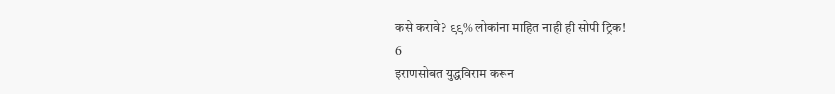कसे करावे? ९९% लोकांना माहित नाही ही सोपी ट्रिक!
6
इराणसोबत युद्धविराम करून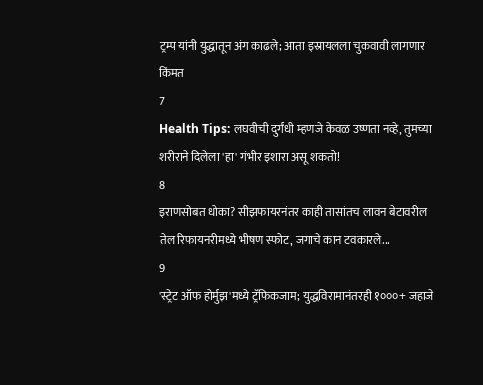ट्रम्प यांनी युद्धातून अंग काढले; आता इस्रायलला चुकवावी लागणार किंमत
7
Health Tips: लघवीची दुर्गंधी म्हणजे केवळ उष्णता नव्हे, तुमच्या शरीराने दिलेला 'हा' गंभीर इशारा असू शकतो!
8
इराणसोबत धोका? सीझफायरनंतर काही तासांतच लावन बेटावरील तेल रिफायनरीमध्ये भीषण स्फोट, जगाचे कान टवकारले...
9
'स्ट्रेट ऑफ होर्मुझ'मध्ये ट्रॅफिकजाम; युद्धविरामानंतरही १०००+ जहाजे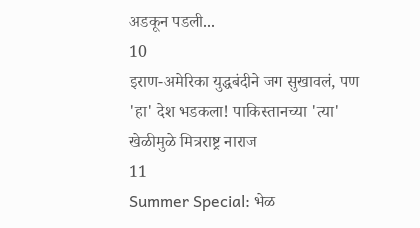अडकून पडली...
10
इराण-अमेरिका युद्धबंदीने जग सुखावलं, पण 'हा' देश भडकला! पाकिस्तानच्या 'त्या' खेळीमुळे मित्रराष्ट्र नाराज
11
Summer Special: भेळ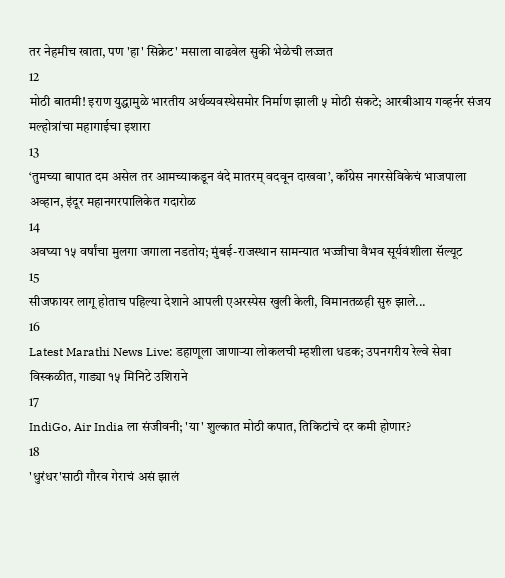तर नेहमीच खाता, पण 'हा' सिक्रेट' मसाला वाढवेल सुकी भेळेची लज्जत
12
मोठी बातमी! इराण युद्धामुळे भारतीय अर्थव्यवस्थेसमोर निर्माण झाली ५ मोठी संकटे; आरबीआय गव्हर्नर संजय मल्होत्रांचा महागाईचा इशारा
13
‘तुमच्या बापात दम असेल तर आमच्याकडून वंदे मातरम् वदवून दाखवा’, काँग्रेस नगरसेविकेचं भाजपाला अव्हान, इंदूर महानगरपालिकेत गदारोळ
14
अवघ्या १५ वर्षांचा मुलगा जगाला नडतोय; मुंबई-राजस्थान सामन्यात भज्जीचा वैभव सूर्यवंशीला सॅल्यूट
15
सीजफायर लागू होताच पहिल्या देशाने आपली एअरस्पेस खुली केली, विमानतळही सुरु झाले...
16
Latest Marathi News Live: डहाणूला जाणाऱ्या लोकलची म्हशीला धडक; उपनगरीय रेल्वे सेवा विस्कळीत, गाड्या १५ मिनिटे उशिराने
17
IndiGo, Air India ला संजीवनी; 'या' शुल्कात मोठी कपात, तिकिटांचे दर कमी होणार?
18
'धुरंधर'साठी गौरव गेराचं असं झालं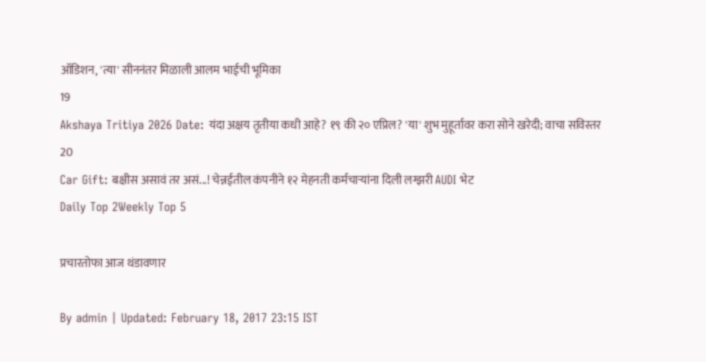ऑडिशन, 'त्या' सीननंतर मिळाली आलम भाईची भूमिका
19
Akshaya Tritiya 2026 Date: यंदा अक्षय तृतीया कधी आहे? १९ की २० एप्रिल? 'या' शुभ मुहूर्तावर करा सोने खरेदी; वाचा सविस्तर
20
Car Gift: बक्षीस असावं तर असं...! चेन्नईतील कंपनीने १२ मेहनती कर्मचाऱ्यांना दिली लग्झरी AUDI भेट
Daily Top 2Weekly Top 5

प्रचारतोफा आज थंडावणार

By admin | Updated: February 18, 2017 23:15 IST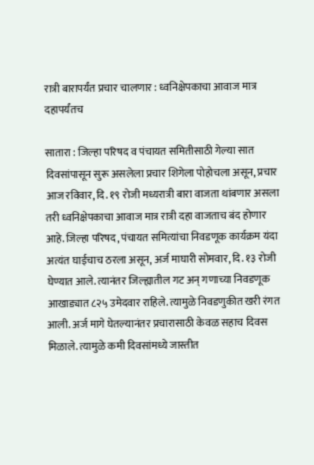रात्री बारापर्यंत प्रचार चालणार : ध्वनिक्षेपकाचा आवाज मात्र दहापर्यंतच

सातारा : जिल्हा परिषद व पंचायत समितीसाठी गेल्या सात दिवसांपासून सुरू असलेला प्रचार शिगेला पोहोचला असून, प्रचार आज रविवार, दि. १९ रोजी मध्यरात्री बारा वाजता थांबणार असला तरी ध्वनिक्षेपकाचा आवाज मात्र रात्री दहा वाजताच बंद होणार आहे.जिल्हा परिषद, पंचायत समित्यांचा निवडणूक कार्यक्रम यंदा अत्यंत घाईचाच ठरला असून, अर्ज माघारी सोमवार, दि. १३ रोजी घेण्यात आले. त्यानंतर जिल्ह्यातील गट अन् गणाच्या निवडणूक आखाड्यात ८२५ उमेदवार राहिले. त्यामुळे निवडणुकीत खरी रंगत आली. अर्ज मागे घेतल्यानंतर प्रचारासाठी केवळ सहाच दिवस मिळाले. त्यामुळे कमी दिवसांमध्ये जास्तीत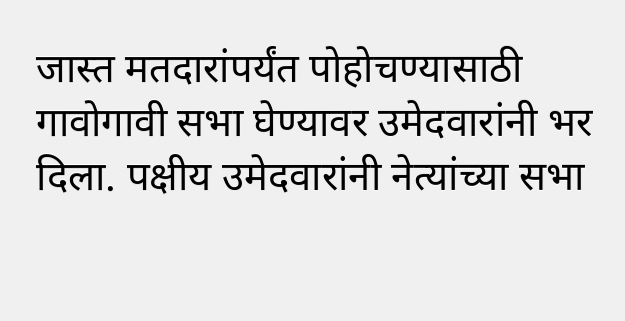जास्त मतदारांपर्यंत पोहोचण्यासाठी गावोगावी सभा घेण्यावर उमेदवारांनी भर दिला. पक्षीय उमेदवारांनी नेत्यांच्या सभा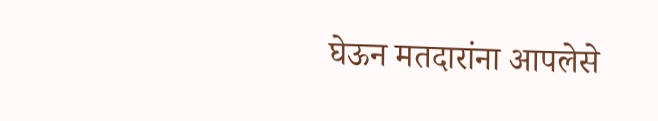घेऊन मतदारांना आपलेसे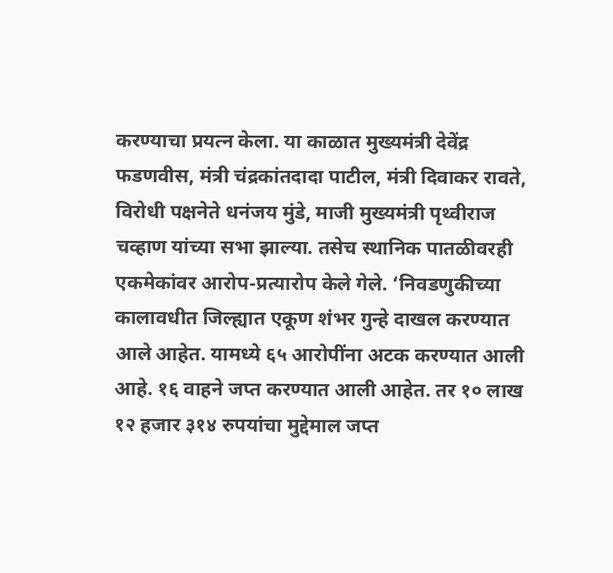करण्याचा प्रयत्न केला. या काळात मुख्यमंत्री देवेंद्र फडणवीस, मंत्री चंद्रकांतदादा पाटील, मंत्री दिवाकर रावते, विरोधी पक्षनेते धनंजय मुंडे, माजी मुख्यमंत्री पृथ्वीराज चव्हाण यांच्या सभा झाल्या. तसेच स्थानिक पातळीवरही एकमेकांवर आरोप-प्रत्यारोप केले गेले. ‘निवडणुकीच्या कालावधीत जिल्ह्यात एकूण शंभर गुन्हे दाखल करण्यात आले आहेत. यामध्ये ६५ आरोपींना अटक करण्यात आली आहे. १६ वाहने जप्त करण्यात आली आहेत. तर १० लाख १२ हजार ३१४ रुपयांचा मुद्देमाल जप्त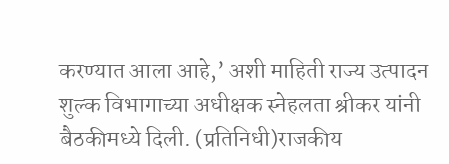करण्यात आला आहे,’ अशी माहिती राज्य उत्पादन शुल्क विभागाच्या अधीक्षक स्नेहलता श्रीकर यांनी बैठकीमध्ये दिली. (प्रतिनिधी)राजकीय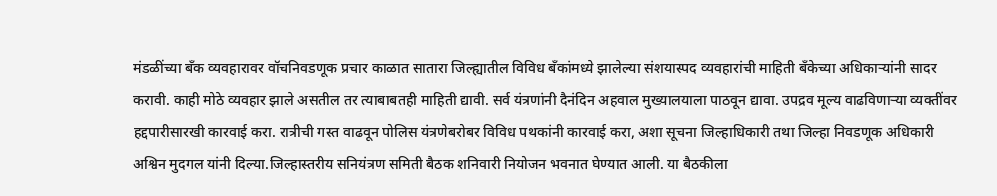मंडळींच्या बँक व्यवहारावर वॉचनिवडणूक प्रचार काळात सातारा जिल्ह्यातील विविध बँकांमध्ये झालेल्या संशयास्पद व्यवहारांची माहिती बँकेच्या अधिकाऱ्यांनी सादर करावी. काही मोठे व्यवहार झाले असतील तर त्याबाबतही माहिती द्यावी. सर्व यंत्रणांनी दैनंदिन अहवाल मुख्यालयाला पाठवून द्यावा. उपद्रव मूल्य वाढविणाऱ्या व्यक्तींवर हद्दपारीसारखी कारवाई करा. रात्रीची गस्त वाढवून पोलिस यंत्रणेबरोबर विविध पथकांनी कारवाई करा, अशा सूचना जिल्हाधिकारी तथा जिल्हा निवडणूक अधिकारी अश्विन मुदगल यांनी दिल्या.जिल्हास्तरीय सनियंत्रण समिती बैठक शनिवारी नियोजन भवनात घेण्यात आली. या बैठकीला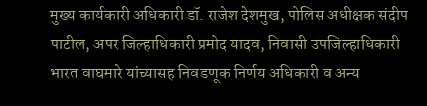मुख्य कार्यकारी अधिकारी डॉ. राजेश देशमुख, पोलिस अधीक्षक संदीप पाटील, अपर जिल्हाधिकारी प्रमोद यादव, निवासी उपजिल्हाधिकारी भारत वाघमारे यांच्यासह निवडणूक निर्णय अधिकारी व अन्य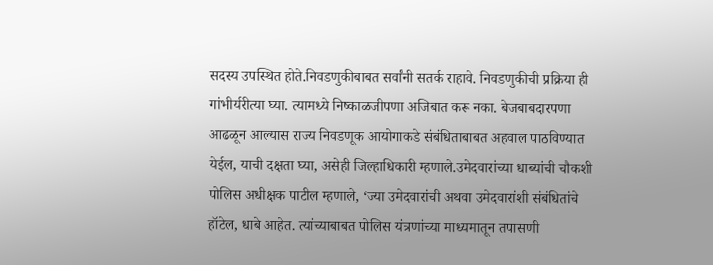सदस्य उपस्थित होते.निवडणुकीबाबत सर्वांनी सतर्क राहावे. निवडणुकीची प्रक्रिया ही गांभीर्यरीत्या घ्या. त्यामध्ये निष्काळजीपणा अजिबात करू नका. बेजबाबदारपणा आढळून आल्यास राज्य निवडणूक आयोगाकडे संबंधिताबाबत अहवाल पाठविण्यात येईल, याची दक्षता घ्या, असेही जिल्हाधिकारी म्हणाले.उमेदवारांच्या धाब्यांची चौकशी पोलिस अधीक्षक पाटील म्हणाले, ‘ज्या उमेदवारांची अथवा उमेदवारांशी संबंधितांचे हॉटेल, धाबे आहेत. त्यांच्याबाबत पोलिस यंत्रणांच्या माध्यमातून तपासणी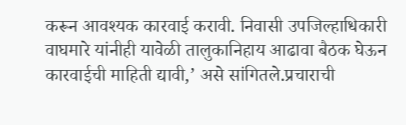करून आवश्यक कारवाई करावी. निवासी उपजिल्हाधिकारी वाघमारे यांनीही यावेळी तालुकानिहाय आढावा बैठक घेऊन कारवाईची माहिती द्यावी,’ असे सांगितले.प्रचाराची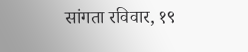सांगता रविवार, १९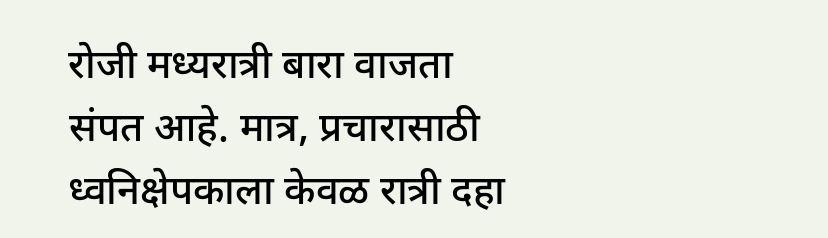रोजी मध्यरात्री बारा वाजता संपत आहे. मात्र, प्रचारासाठी ध्वनिक्षेपकाला केवळ रात्री दहा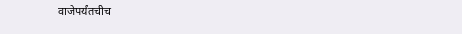वाजेपर्यंतचीच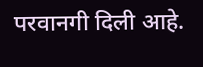परवानगी दिली आहे.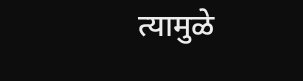त्यामुळे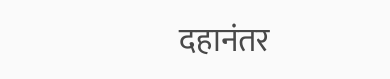दहानंतर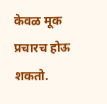केवळ मूक प्रचारच होऊ शकतो.